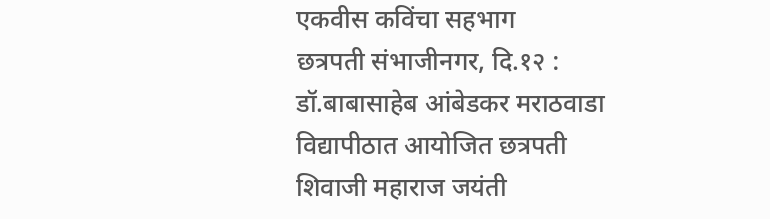एकवीस कविंचा सहभाग
छत्रपती संभाजीनगर, दि.१२ : डॉ.बाबासाहेब आंबेडकर मराठवाडा विद्यापीठात आयोजित छत्रपती शिवाजी महाराज जयंती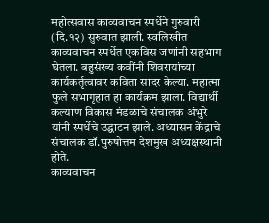महोत्सवास काव्यवाचन स्पर्धेने गुरुवारी (दि.१२) सुरुवात झाली. स्वलिखीत काव्यवाचन स्पर्धेत एकविस जणांनी सहभाग घेतला. बहुसंख्य कवींनी शिवरायांच्या कार्यकर्तृत्वावर कविता सादर केल्या. महात्मा फुले सभागृहात हा कार्यक्रम झाला. विद्यार्थी कल्याण विकास मंडळाचे संचालक अंभुरे यांनी स्पर्धेचे उद्घाटन झाले. अध्यासन केंद्राचे संचालक डॉ.पुरुषोत्तम देशमुख अध्यक्षस्थानी होते.
काव्यवाचन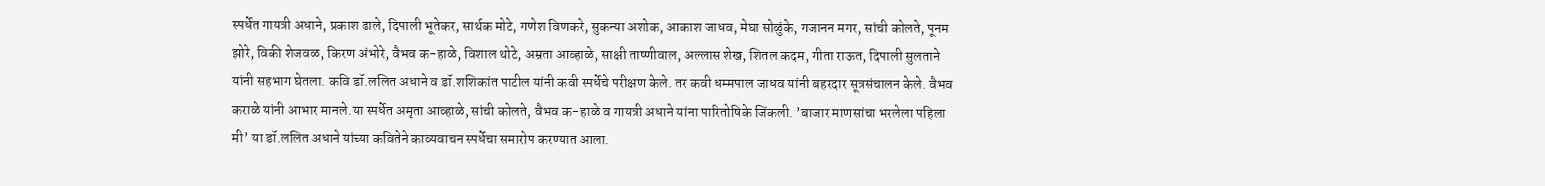स्पर्धेत गायत्री अधाने, प्रकाश ढाले, दिपाली भूतेकर, सार्थक मोटे, गणेश विणकरे, सुकन्या अशोक, आकाश जाधव, मेघा सोळुंके, गजानन मगर, सांची कोलते, पूनम झोरे, विकी शेजवळ, किरण अंभोरे, वैभव क-हाळे, विशाल थोटे, अम्रता आव्हाळे, साक्षी ताष्णीवाल, अल्लास शेख, शितल कदम, गीता राऊत, दिपाली सुलताने यांनी सहभाग घेतला. कवि डॉ.ललित अधाने व डॉ.शशिकांत पाटील यांनी कवी स्पर्धेचे परीक्षण केले. तर कवी धम्मपाल जाधव यांनी बहरदार सूत्रसंचालन केले. वैभव कराळे यांनी आभार मानले.या स्पर्धेत अमृता आव्हाळे, सांची कोलते, वैभव क-हाळे व गायत्री अधाने यांना पारितोषिके जिंकली. ’बाजार माणसांचा भरलेला पहिला मी’ या डॉ.ललित अधाने यांच्या कवितेने काव्यवाचन स्पर्धेचा समारोप करण्यात आला.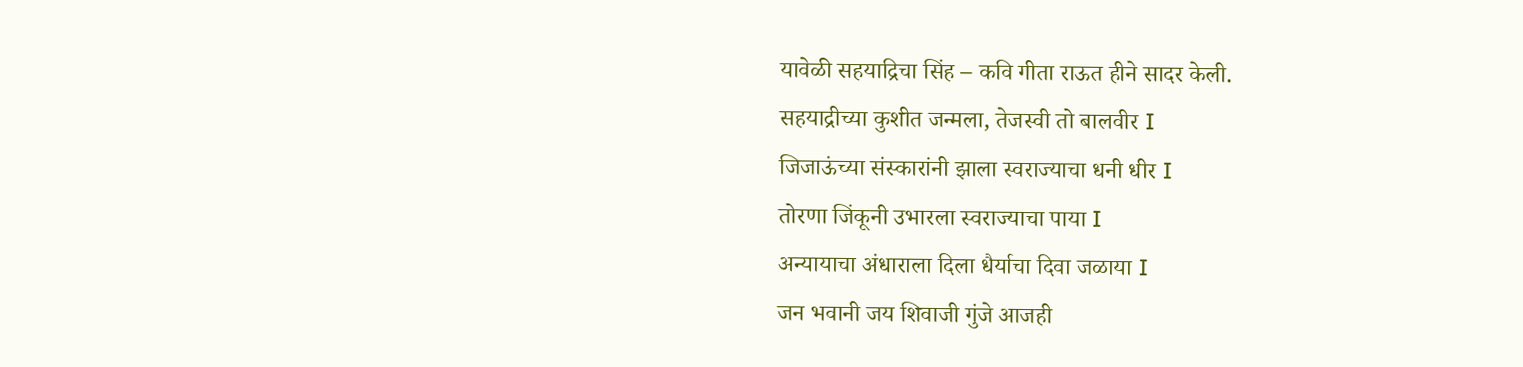यावेळी सहयाद्रिचा सिंह – कवि गीता राऊत हीने सादर केली.
सहयाद्रीच्या कुशीत जन्मला, तेजस्वी तो बालवीर I
जिजाऊंच्या संस्कारांनी झाला स्वराज्याचा धनी धीर I
तोरणा जिंकूनी उभारला स्वराज्याचा पाया I
अन्यायाचा अंधाराला दिला धैर्याचा दिवा जळाया I
जन भवानी जय शिवाजी गुंजे आजही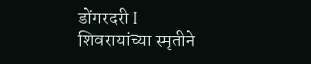डोंगरदरी I
शिवरायांच्या स्मृतीने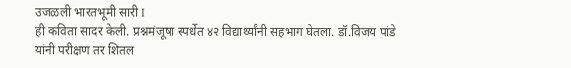उजळली भारतभूमी सारी I
ही कविता सादर केली. प्रश्नमंजूषा स्पर्धेत ४२ विद्यार्थ्यांनी सहभाग घेतला. डॉ.विजय पांडे यांनी परीक्षण तर शितल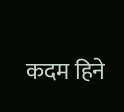कदम हिने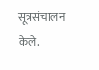सूत्रसंचालन केले.